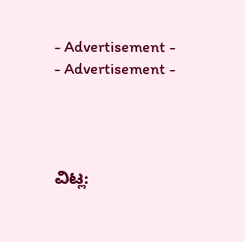- Advertisement -
- Advertisement -




ವಿಟ್ಲ: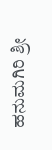ಹನುಮಗಿರಿ ಶ್ರೀ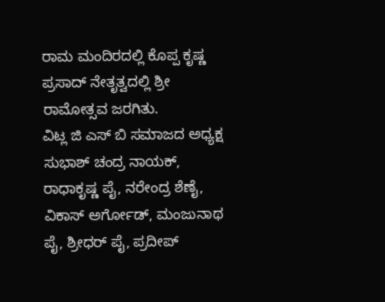ರಾಮ ಮಂದಿರದಲ್ಲಿ ಕೊಪ್ಪ ಕೃಷ್ಣ ಪ್ರಸಾದ್ ನೇತೃತ್ವದಲ್ಲಿ ಶ್ರೀ ರಾಮೋತ್ಸವ ಜರಗಿತು.
ವಿಟ್ಲ ಜಿ ಎಸ್ ಬಿ ಸಮಾಜದ ಅಧ್ಯಕ್ಷ ಸುಭಾಶ್ ಚಂದ್ರ ನಾಯಕ್, ರಾಧಾಕೃಷ್ಣ ಪೈ, ನರೇಂದ್ರ ಶೆಣೈ, ವಿಕಾಸ್ ಅರ್ಗೋಡ್, ಮಂಜುನಾಥ ಪೈ, ಶ್ರೀಧರ್ ಪೈ, ಪ್ರದೀಪ್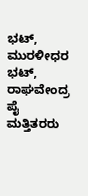ಭಟ್, ಮುರಳೀಧರ ಭಟ್, ರಾಘವೇಂದ್ರ ಪೈ ಮತ್ತಿತರರು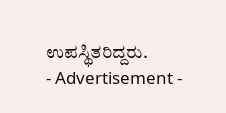ಉಪಸ್ಥಿತರಿದ್ದರು.
- Advertisement -